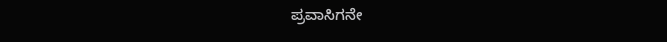ಪ್ರವಾಸಿಗನೇ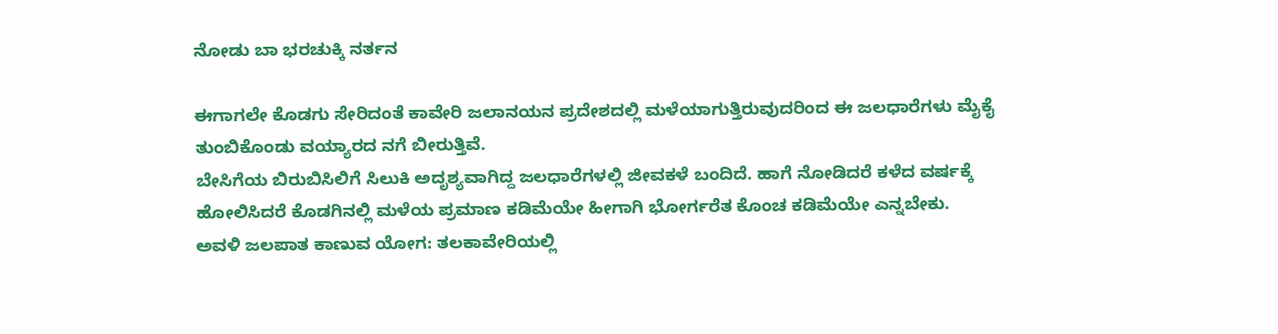ನೋಡು ಬಾ ಭರಚುಕ್ಕಿ ನರ್ತನ

ಈಗಾಗಲೇ ಕೊಡಗು ಸೇರಿದಂತೆ ಕಾವೇರಿ ಜಲಾನಯನ ಪ್ರದೇಶದಲ್ಲಿ ಮಳೆಯಾಗುತ್ತಿರುವುದರಿಂದ ಈ ಜಲಧಾರೆಗಳು ಮೈಕೈ ತುಂಬಿಕೊಂಡು ವಯ್ಯಾರದ ನಗೆ ಬೀರುತ್ತಿವೆ.
ಬೇಸಿಗೆಯ ಬಿರುಬಿಸಿಲಿಗೆ ಸಿಲುಕಿ ಅದೃಶ್ಯವಾಗಿದ್ದ ಜಲಧಾರೆಗಳಲ್ಲಿ ಜೀವಕಳೆ ಬಂದಿದೆ. ಹಾಗೆ ನೋಡಿದರೆ ಕಳೆದ ವರ್ಷಕ್ಕೆ ಹೋಲಿಸಿದರೆ ಕೊಡಗಿನಲ್ಲಿ ಮಳೆಯ ಪ್ರಮಾಣ ಕಡಿಮೆಯೇ ಹೀಗಾಗಿ ಭೋರ್ಗರೆತ ಕೊಂಚ ಕಡಿಮೆಯೇ ಎನ್ನಬೇಕು.
ಅವಳಿ ಜಲಪಾತ ಕಾಣುವ ಯೋಗ: ತಲಕಾವೇರಿಯಲ್ಲಿ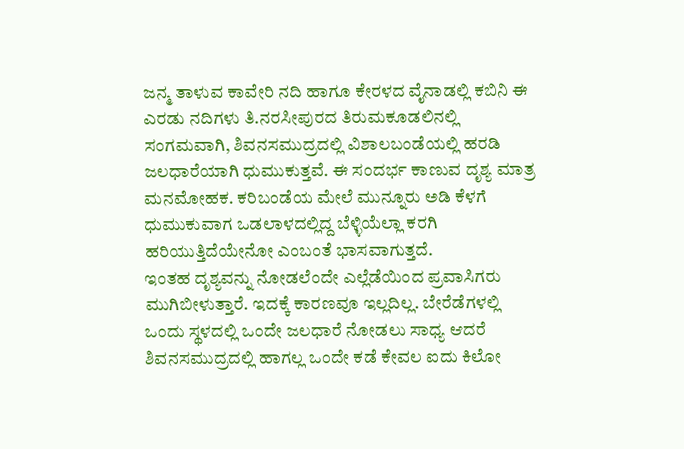ಜನ್ಮ ತಾಳುವ ಕಾವೇರಿ ನದಿ ಹಾಗೂ ಕೇರಳದ ವೈನಾಡಲ್ಲಿ ಕಬಿನಿ ಈ ಎರಡು ನದಿಗಳು ತಿ.ನರಸೀಪುರದ ತಿರುಮಕೂಡಲಿನಲ್ಲಿ ಸಂಗಮವಾಗಿ, ಶಿವನಸಮುದ್ರದಲ್ಲಿ ವಿಶಾಲಬಂಡೆಯಲ್ಲಿ ಹರಡಿ ಜಲಧಾರೆಯಾಗಿ ಧುಮುಕುತ್ತವೆ. ಈ ಸಂದರ್ಭ ಕಾಣುವ ದೃಶ್ಯ ಮಾತ್ರ ಮನಮೋಹಕ. ಕರಿಬಂಡೆಯ ಮೇಲೆ ಮುನ್ನೂರು ಅಡಿ ಕೆಳಗೆ ಧುಮುಕುವಾಗ ಒಡಲಾಳದಲ್ಲಿದ್ದ ಬೆಳ್ಳಿಯೆಲ್ಲಾ ಕರಗಿ ಹರಿಯುತ್ತಿದೆಯೇನೋ ಎಂಬಂತೆ ಭಾಸವಾಗುತ್ತದೆ.
ಇಂತಹ ದೃಶ್ಯವನ್ನು ನೋಡಲೆಂದೇ ಎಲ್ಲೆಡೆಯಿಂದ ಪ್ರವಾಸಿಗರು ಮುಗಿಬೀಳುತ್ತಾರೆ. ಇದಕ್ಕೆ ಕಾರಣವೂ ಇಲ್ಲದಿಲ್ಲ. ಬೇರೆಡೆಗಳಲ್ಲಿ ಒಂದು ಸ್ಥಳದಲ್ಲಿ ಒಂದೇ ಜಲಧಾರೆ ನೋಡಲು ಸಾಧ್ಯ ಆದರೆ ಶಿವನಸಮುದ್ರದಲ್ಲಿ ಹಾಗಲ್ಲ ಒಂದೇ ಕಡೆ ಕೇವಲ ಐದು ಕಿಲೋ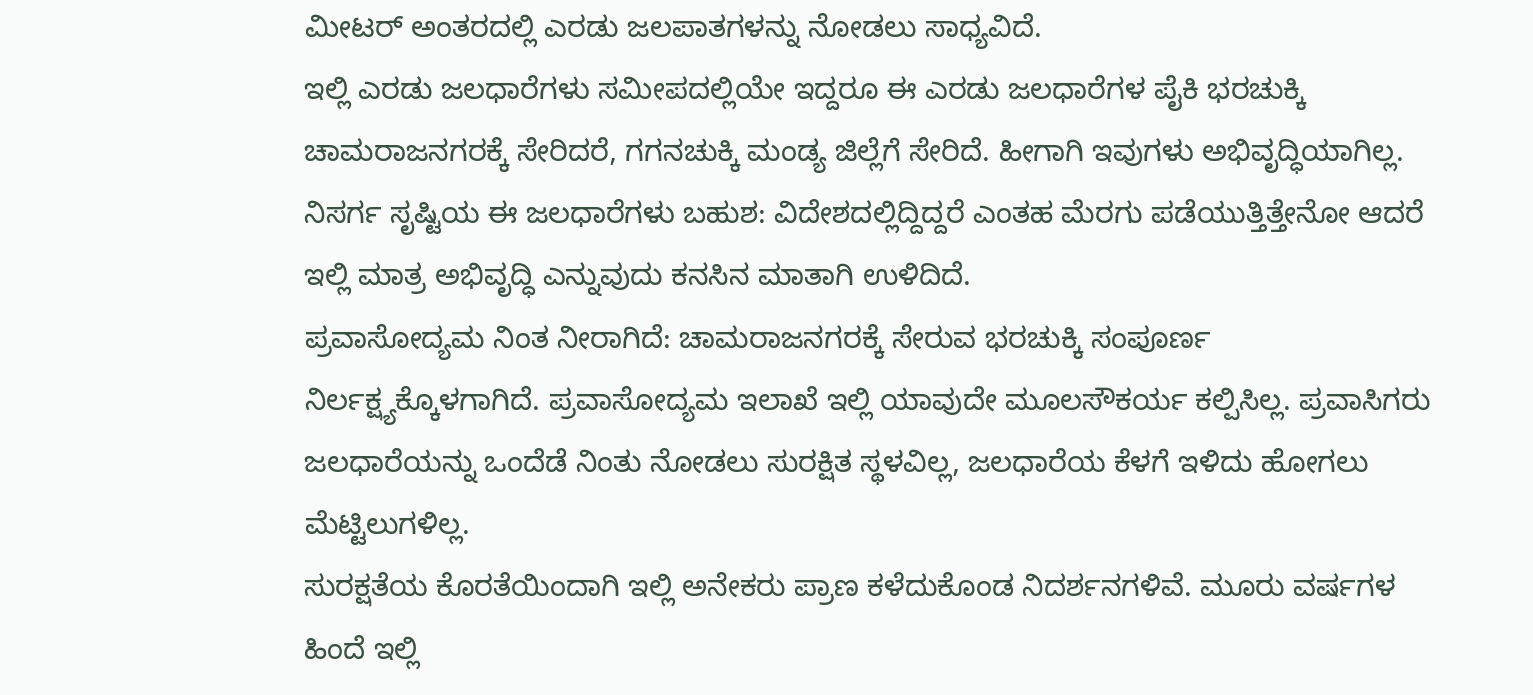ಮೀಟರ್ ಅಂತರದಲ್ಲಿ ಎರಡು ಜಲಪಾತಗಳನ್ನು ನೋಡಲು ಸಾಧ್ಯವಿದೆ.
ಇಲ್ಲಿ ಎರಡು ಜಲಧಾರೆಗಳು ಸಮೀಪದಲ್ಲಿಯೇ ಇದ್ದರೂ ಈ ಎರಡು ಜಲಧಾರೆಗಳ ಪೈಕಿ ಭರಚುಕ್ಕಿ ಚಾಮರಾಜನಗರಕ್ಕೆ ಸೇರಿದರೆ, ಗಗನಚುಕ್ಕಿ ಮಂಡ್ಯ ಜಿಲ್ಲೆಗೆ ಸೇರಿದೆ. ಹೀಗಾಗಿ ಇವುಗಳು ಅಭಿವೃದ್ಧಿಯಾಗಿಲ್ಲ. ನಿಸರ್ಗ ಸೃಷ್ಟಿಯ ಈ ಜಲಧಾರೆಗಳು ಬಹುಶ: ವಿದೇಶದಲ್ಲಿದ್ದಿದ್ದರೆ ಎಂತಹ ಮೆರಗು ಪಡೆಯುತ್ತಿತ್ತೇನೋ ಆದರೆ ಇಲ್ಲಿ ಮಾತ್ರ ಅಭಿವೃದ್ಧಿ ಎನ್ನುವುದು ಕನಸಿನ ಮಾತಾಗಿ ಉಳಿದಿದೆ.
ಪ್ರವಾಸೋದ್ಯಮ ನಿಂತ ನೀರಾಗಿದೆ: ಚಾಮರಾಜನಗರಕ್ಕೆ ಸೇರುವ ಭರಚುಕ್ಕಿ ಸಂಪೂರ್ಣ ನಿರ್ಲಕ್ಷ್ಯಕ್ಕೊಳಗಾಗಿದೆ. ಪ್ರವಾಸೋದ್ಯಮ ಇಲಾಖೆ ಇಲ್ಲಿ ಯಾವುದೇ ಮೂಲಸೌಕರ್ಯ ಕಲ್ಪಿಸಿಲ್ಲ. ಪ್ರವಾಸಿಗರು ಜಲಧಾರೆಯನ್ನು ಒಂದೆಡೆ ನಿಂತು ನೋಡಲು ಸುರಕ್ಷಿತ ಸ್ಥಳವಿಲ್ಲ, ಜಲಧಾರೆಯ ಕೆಳಗೆ ಇಳಿದು ಹೋಗಲು ಮೆಟ್ಟಿಲುಗಳಿಲ್ಲ.
ಸುರಕ್ಷತೆಯ ಕೊರತೆಯಿಂದಾಗಿ ಇಲ್ಲಿ ಅನೇಕರು ಪ್ರಾಣ ಕಳೆದುಕೊಂಡ ನಿದರ್ಶನಗಳಿವೆ. ಮೂರು ವರ್ಷಗಳ ಹಿಂದೆ ಇಲ್ಲಿ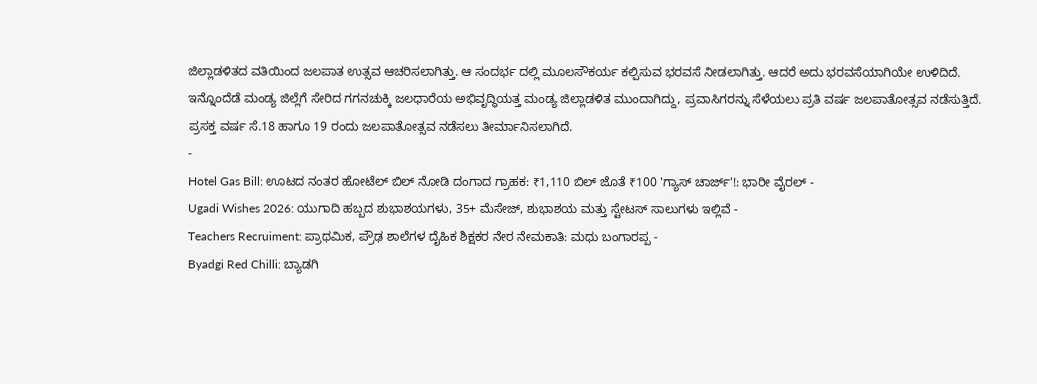ಜಿಲ್ಲಾಡಳಿತದ ವತಿಯಿಂದ ಜಲಪಾತ ಉತ್ಸವ ಆಚರಿಸಲಾಗಿತ್ತು. ಆ ಸಂದರ್ಭ ದಲ್ಲಿ ಮೂಲಸೌಕರ್ಯ ಕಲ್ಪಿಸುವ ಭರವಸೆ ನೀಡಲಾಗಿತ್ತು. ಆದರೆ ಅದು ಭರವಸೆಯಾಗಿಯೇ ಉಳಿದಿದೆ.
ಇನ್ನೊಂದೆಡೆ ಮಂಡ್ಯ ಜಿಲ್ಲೆಗೆ ಸೇರಿದ ಗಗನಚುಕ್ಕಿ ಜಲಧಾರೆಯ ಅಭಿವೃದ್ಧಿಯತ್ತ ಮಂಡ್ಯ ಜಿಲ್ಲಾಡಳಿತ ಮುಂದಾಗಿದ್ದು, ಪ್ರವಾಸಿಗರನ್ನು ಸೆಳೆಯಲು ಪ್ರತಿ ವರ್ಷ ಜಲಪಾತೋತ್ಸವ ನಡೆಸುತ್ತಿದೆ. ಪ್ರಸಕ್ತ ವರ್ಷ ಸೆ.18 ಹಾಗೂ 19 ರಂದು ಜಲಪಾತೋತ್ಸವ ನಡೆಸಲು ತೀರ್ಮಾನಿಸಲಾಗಿದೆ.
-
Hotel Gas Bill: ಊಟದ ನಂತರ ಹೋಟೆಲ್ ಬಿಲ್ ನೋಡಿ ದಂಗಾದ ಗ್ರಾಹಕ: ₹1,110 ಬಿಲ್ ಜೊತೆ ₹100 'ಗ್ಯಾಸ್ ಚಾರ್ಜ್'!: ಭಾರೀ ವೈರಲ್ -
Ugadi Wishes 2026: ಯುಗಾದಿ ಹಬ್ಬದ ಶುಭಾಶಯಗಳು, 35+ ಮೆಸೇಜ್, ಶುಭಾಶಯ ಮತ್ತು ಸ್ಟೇಟಸ್ ಸಾಲುಗಳು ಇಲ್ಲಿವೆ -
Teachers Recruiment: ಪ್ರಾಥಮಿಕ, ಪ್ರೌಢ ಶಾಲೆಗಳ ದೈಹಿಕ ಶಿಕ್ಷಕರ ನೇರ ನೇಮಕಾತಿ: ಮಧು ಬಂಗಾರಪ್ಪ -
Byadgi Red Chilli: ಬ್ಯಾಡಗಿ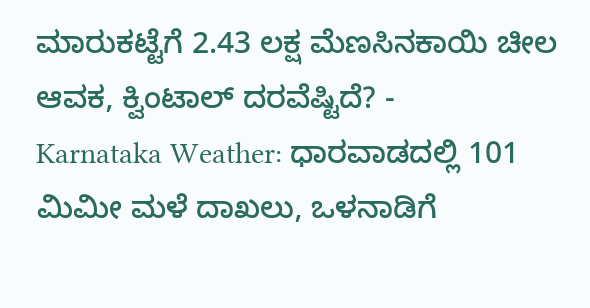ಮಾರುಕಟ್ಟೆಗೆ 2.43 ಲಕ್ಷ ಮೆಣಸಿನಕಾಯಿ ಚೀಲ ಆವಕ, ಕ್ವಿಂಟಾಲ್ ದರವೆಷ್ಟಿದೆ? -
Karnataka Weather: ಧಾರವಾಡದಲ್ಲಿ 101 ಮಿಮೀ ಮಳೆ ದಾಖಲು, ಒಳನಾಡಿಗೆ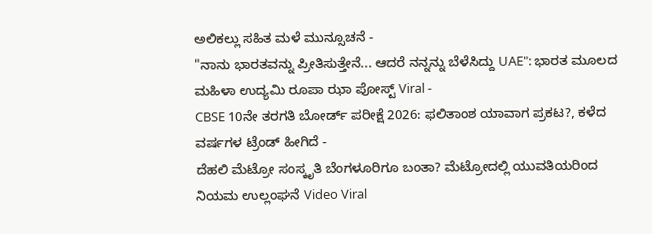ಅಲಿಕಲ್ಲು ಸಹಿತ ಮಳೆ ಮುನ್ಸೂಚನೆ -
"ನಾನು ಭಾರತವನ್ನು ಪ್ರೀತಿಸುತ್ತೇನೆ... ಆದರೆ ನನ್ನನ್ನು ಬೆಳೆಸಿದ್ದು UAE": ಭಾರತ ಮೂಲದ ಮಹಿಳಾ ಉದ್ಯಮಿ ರೂಪಾ ಝಾ ಪೋಸ್ಟ್ Viral -
CBSE 10ನೇ ತರಗತಿ ಬೋರ್ಡ್ ಪರೀಕ್ಷೆ 2026: ಫಲಿತಾಂಶ ಯಾವಾಗ ಪ್ರಕಟ?, ಕಳೆದ ವರ್ಷಗಳ ಟ್ರೆಂಡ್ ಹೀಗಿದೆ -
ದೆಹಲಿ ಮೆಟ್ರೋ ಸಂಸ್ಕೃತಿ ಬೆಂಗಳೂರಿಗೂ ಬಂತಾ? ಮೆಟ್ರೋದಲ್ಲಿ ಯುವತಿಯರಿಂದ ನಿಯಮ ಉಲ್ಲಂಘನೆ Video Viral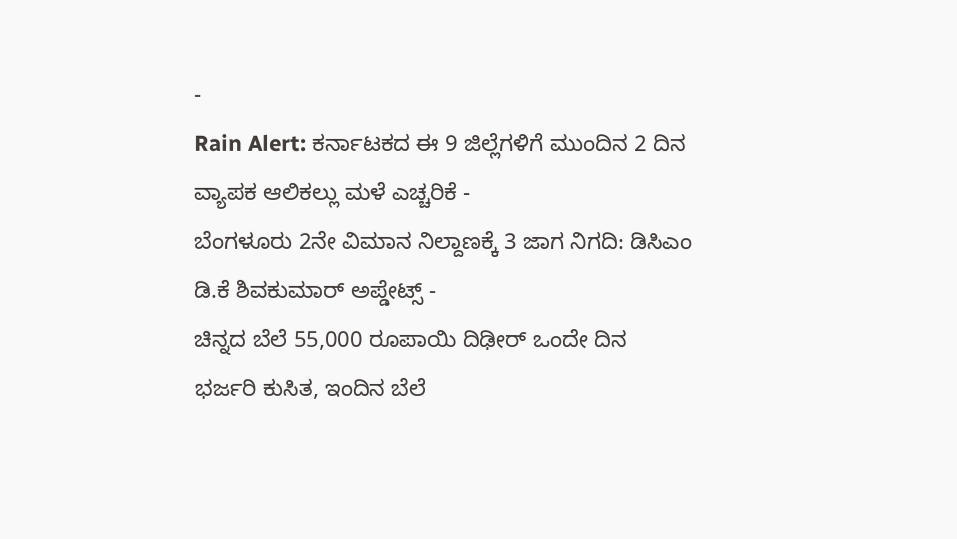-
Rain Alert: ಕರ್ನಾಟಕದ ಈ 9 ಜಿಲ್ಲೆಗಳಿಗೆ ಮುಂದಿನ 2 ದಿನ ವ್ಯಾಪಕ ಆಲಿಕಲ್ಲು ಮಳೆ ಎಚ್ಚರಿಕೆ -
ಬೆಂಗಳೂರು 2ನೇ ವಿಮಾನ ನಿಲ್ದಾಣಕ್ಕೆ 3 ಜಾಗ ನಿಗದಿ: ಡಿಸಿಎಂ ಡಿ.ಕೆ ಶಿವಕುಮಾರ್ ಅಪ್ಡೇಟ್ಸ್ -
ಚಿನ್ನದ ಬೆಲೆ 55,000 ರೂಪಾಯಿ ದಿಢೀರ್ ಒಂದೇ ದಿನ ಭರ್ಜರಿ ಕುಸಿತ, ಇಂದಿನ ಬೆಲೆ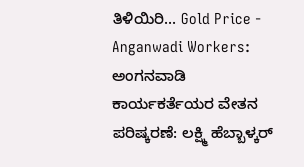ತಿಳಿಯಿರಿ... Gold Price -
Anganwadi Workers: ಅಂಗನವಾಡಿ ಕಾರ್ಯಕರ್ತೆಯರ ವೇತನ ಪರಿಷ್ಕರಣೆ: ಲಕ್ಷ್ಮಿ ಹೆಬ್ಬಾಳ್ಕರ್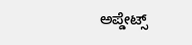ಅಪ್ಡೇಟ್ಸ್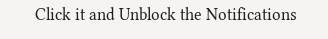Click it and Unblock the Notifications